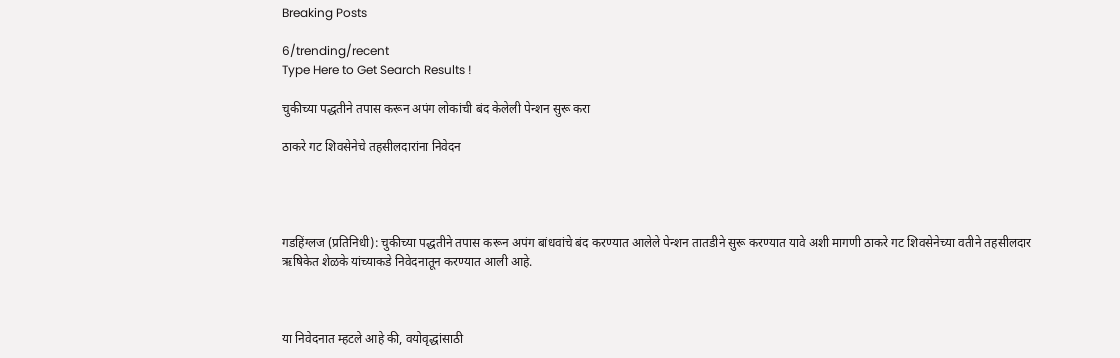Breaking Posts

6/trending/recent
Type Here to Get Search Results !

चुकीच्या पद्धतीने तपास करून अपंग लोकांची बंद केलेली पेन्शन सुरू करा

ठाकरे गट शिवसेनेचे तहसीलदारांना निवेदन




गडहिंग्लज (प्रतिनिधी): चुकीच्या पद्धतीने तपास करून अपंग बांधवांचे बंद करण्यात आलेले पेन्शन तातडीने सुरू करण्यात यावे अशी मागणी ठाकरे गट शिवसेनेच्या वतीने तहसीलदार ऋषिकेत शेळके यांच्याकडे निवेदनातून करण्यात आली आहे.



या निवेदनात म्हटले आहे की, वयोवृद्धांसाठी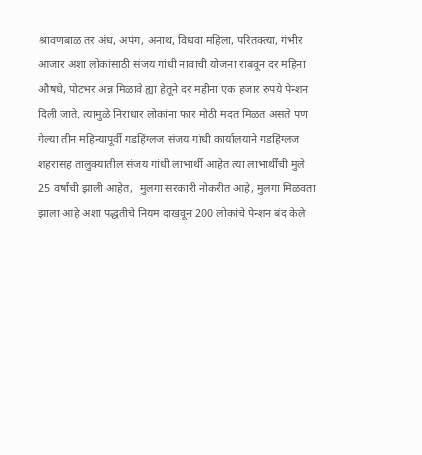श्रावणबाळ तर अंध, अपंग, अनाथ, विधवा महिला, परितक्त्या, गंभीर आजार अशा लोकांसाठी संजय गांधी नावाची योजना राबवून दर महिना औषधे, पोटभर अन्न मिळावे ह्या हेतूने दर महीना एक हजार रुपये पेन्शन दिली जाते. त्यामुळे निराधार लोकांना फार मोठी मदत मिळत असते पण गेल्या तीन महिन्यापूर्वी गडहिंग्लज संजय गांधी कार्यालयाने गडहिंग्लज शहरासह तालुक्यातील संजय गांधी लाभार्थी आहेत त्या लाभार्थींची मुले 25 वर्षांची झाली आहेत,  मुलगा सरकारी नोकरीत आहे, मुलगा मिळवता झाला आहे अशा पद्धतीचे नियम दाखवून 200 लोकांचे पेन्शन बंद केले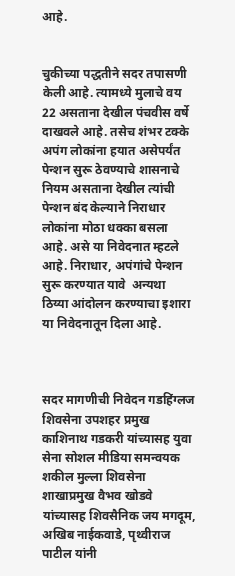आहे.


चुकीच्या पद्धतीने सदर तपासणी केली आहे. त्यामध्ये मुलाचे वय 22 असताना देखील पंचवीस वर्षे दाखवले आहे. तसेच शंभर टक्के अपंग लोकांना हयात असेपर्यंत पेन्शन सुरू ठेवण्याचे शासनाचे नियम असताना देखील त्यांची पेन्शन बंद केल्याने निराधार लोकांना मोठा धक्का बसला आहे. असे या निवेदनात म्हटले आहे. निराधार, अपंगांचे पेन्शन सुरू करण्यात यावे  अन्यथा  ठिय्या आंदोलन करण्याचा इशारा या निवेदनातून दिला आहे.



सदर मागणीची निवेदन गडहिंग्लज शिवसेना उपशहर प्रमुख काशिनाथ गडकरी यांच्यासह युवा सेना सोशल मीडिया समन्वयक शकील मुल्ला शिवसेना शाखाप्रमुख वैभव खोडवे यांच्यासह शिवसैनिक जय मगदूम, अखिब नाईकवाडे, पृथ्वीराज पाटील यांनी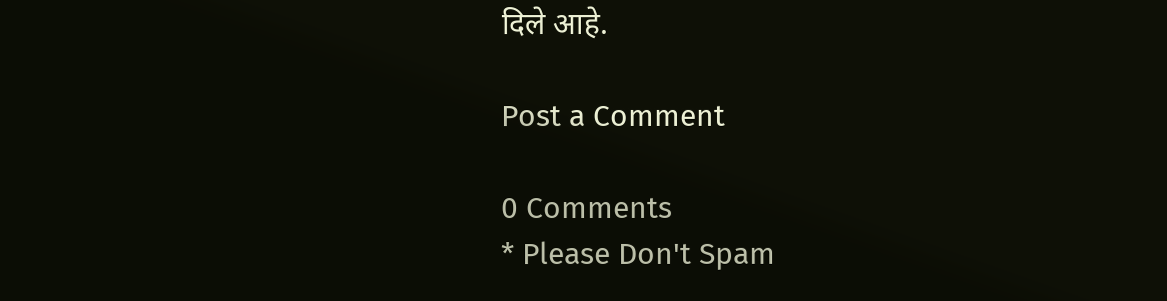दिले आहे.

Post a Comment

0 Comments
* Please Don't Spam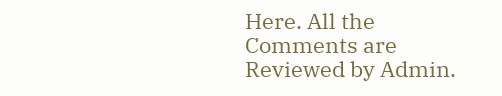Here. All the Comments are Reviewed by Admin.